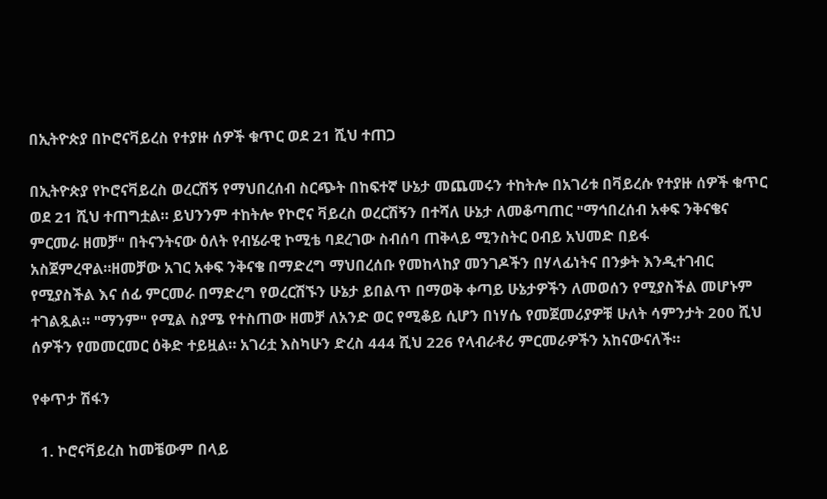በኢትዮጵያ በኮሮናቫይረስ የተያዙ ሰዎች ቁጥር ወደ 21 ሺህ ተጠጋ

በኢትዮጵያ የኮሮናቫይረስ ወረርሽኝ የማህበረሰብ ስርጭት በከፍተኛ ሁኔታ መጨመሩን ተከትሎ በአገሪቱ በቫይረሱ የተያዙ ሰዎች ቁጥር ወደ 21 ሺህ ተጠግቷል። ይህንንም ተከትሎ የኮሮና ቫይረስ ወረርሽኝን በተሻለ ሁኔታ ለመቆጣጠር "ማኅበረሰብ አቀፍ ንቅናቄና ምርመራ ዘመቻ" በትናንትናው ዕለት የብሄራዊ ኮሚቴ ባደረገው ስብሰባ ጠቅላይ ሚንስትር ዐብይ አህመድ በይፋ አስጀምረዋል።ዘመቻው አገር አቀፍ ንቅናቄ በማድረግ ማህበረሰቡ የመከላከያ መንገዶችን በሃላፊነትና በንቃት እንዲተገብር የሚያስችል እና ሰፊ ምርመራ በማድረግ የወረርሽኙን ሁኔታ ይበልጥ በማወቅ ቀጣይ ሁኔታዎችን ለመወሰን የሚያስችል መሆኑም ተገልጿል። "ማንም" የሚል ስያሜ የተስጠው ዘመቻ ለአንድ ወር የሚቆይ ሲሆን በነሃሴ የመጀመሪያዎቹ ሁለት ሳምንታት 200 ሺህ ሰዎችን የመመርመር ዕቅድ ተይዟል። አገሪቷ እስካሁን ድረስ 444 ሺህ 226 የላብራቶሪ ምርመራዎችን አከናውናለች።

የቀጥታ ሽፋን

  1. ኮሮናቫይረስ ከመቼውም በላይ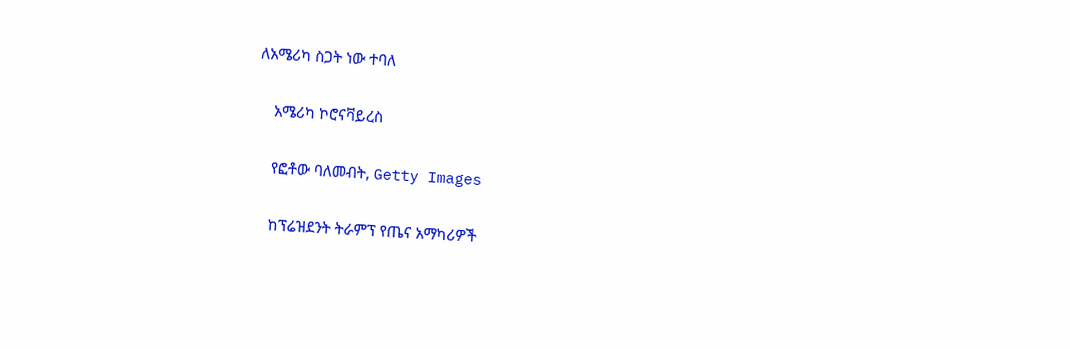ለአሜሪካ ስጋት ነው ተባለ

    አሜሪካ ኮሮናቫይረስ

    የፎቶው ባለመብት, Getty Images

    ከፕሬዝደንት ትራምፕ የጤና አማካሪዎች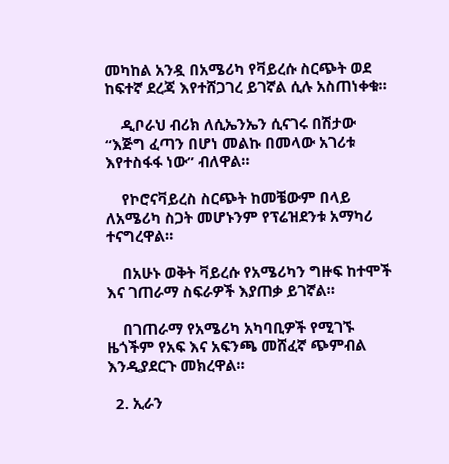መካከል አንዷ በአሜሪካ የቫይረሱ ስርጭት ወደ ከፍተኛ ደረጃ እየተሸጋገረ ይገኛል ሲሉ አስጠነቀቁ።

    ዲቦራህ ብሪክ ለሲኤንኤን ሲናገሩ በሽታው “እጅግ ፈጣን በሆነ መልኩ በመላው አገሪቱ እየተስፋፋ ነው” ብለዋል።

    የኮሮናቫይረስ ስርጭት ከመቼውም በላይ ለአሜሪካ ስጋት መሆኑንም የፕሬዝደንቱ አማካሪ ተናግረዋል።

    በአሁኑ ወቅት ቫይረሱ የአሜሪካን ግዙፍ ከተሞች እና ገጠራማ ስፍራዎች እያጠቃ ይገኛል።

    በገጠራማ የአሜሪካ አካባቢዎች የሚገኙ ዜጎችም የአፍ እና አፍንጫ መሸፈኛ ጭምብል እንዲያደርጉ መክረዋል።

  2. ኢራን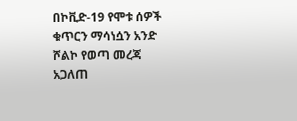በኮቪድ-19 የሞቱ ሰዎች ቁጥርን ማሳነሷን አንድ ሾልኮ የወጣ መረጃ አጋለጠ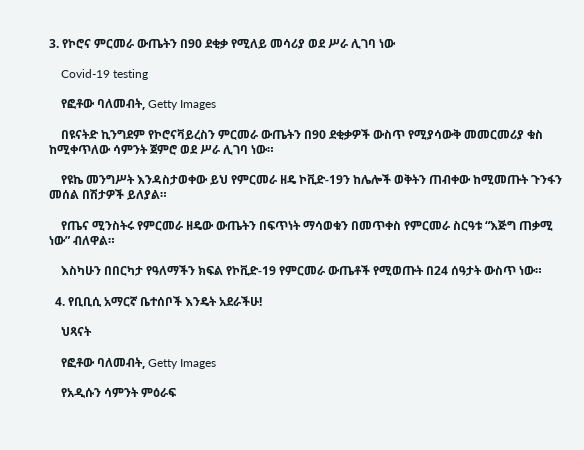3. የኮሮና ምርመራ ውጤትን በ90 ደቂቃ የሚለይ መሳሪያ ወደ ሥራ ሊገባ ነው

    Covid-19 testing

    የፎቶው ባለመብት, Getty Images

    በዩናትድ ኪንግደም የኮሮናቫይረስን ምርመራ ውጤትን በ90 ደቂቃዎች ውስጥ የሚያሳውቅ መመርመሪያ ቁስ ከሚቀጥለው ሳምንት ጀምሮ ወደ ሥራ ሊገባ ነው።

    የዩኬ መንግሥት እንዳስታወቀው ይህ የምርመራ ዘዴ ኮቪድ-19ን ከሌሎች ወቅትን ጠብቀው ከሚመጡት ጉንፋን መሰል በሽታዎች ይለያል።

    የጤና ሚንስትሩ የምርመራ ዘዴው ውጤትን በፍጥነት ማሳወቁን በመጥቀስ የምርመራ ስርዓቱ “እጅግ ጠቃሚ ነው” ብለዋል።

    እስካሁን በበርካታ የዓለማችን ክፍል የኮቪድ-19 የምርመራ ውጤቶች የሚወጡት በ24 ሰዓታት ውስጥ ነው።

  4. የቢቢሲ አማርኛ ቤተሰቦች እንዴት አደራችሁ!

    ህጻናት

    የፎቶው ባለመብት, Getty Images

    የአዲሱን ሳምንት ምዕራፍ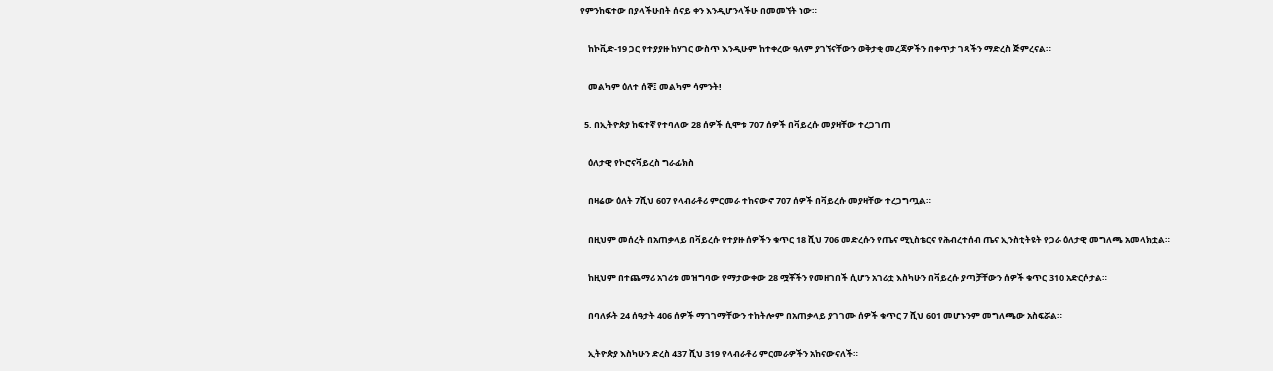የምንከፍተው በያላችሁበት ሰናይ ቀን እንዲሆንላችሁ በመመኘት ነው።

    ከኮቪድ-19 ጋር የተያያዙ ከሃገር ውስጥ እንዲሁም ከተቀረው ዓለም ያገኘናቸውን ወቅታቂ መረጃዎችን በቀጥታ ገጻችን ማድረስ ጅምረናል።

    መልካም ዕለተ ሰኞ፤ መልካም ሳምንት!

  5. በኢትዮጵያ ከፍተኛ የተባለው 28 ሰዎች ሲሞቱ 707 ሰዎች በቫይረሱ መያዛቸው ተረጋገጠ

    ዕለታዊ የኮሮናቫይረስ ግራፊክስ

    በዛሬው ዕለት 7ሺህ 607 የላብራቶሪ ምርመራ ተከናውኖ 707 ሰዎች በቫይረሱ መያዛቸው ተረጋግጧል።

    በዚህም መሰረት በአጠቃላይ በቫይረሱ የተያዙ ሰዎችን ቁጥር 18 ሺህ 706 መድረሱን የጤና ሚኒስቴርና የሕብረተሰብ ጤና ኢንስቲትዩት የጋራ ዕለታዊ መግለጫ አመላክቷል።

    ከዚህም በተጨማሪ አገሪቱ መዝግባው የማታውቀው 28 ሟቾችን የመዘገበች ሲሆን አገሪቷ እስካሁን በቫይረሱ ያጣቻቸውን ሰዎች ቁጥር 310 አድርሶታል።

    በባለፉት 24 ሰዓታት 406 ሰዎች ማገገማቸውን ተከትሎም በአጠቃላይ ያገገሙ ሰዎች ቁጥር 7 ሺህ 601 መሆኑንም መግለጫው አስፍሯል።

    ኢትዮጵያ እስካሁን ድረስ 437 ሺህ 319 የላብራቶሪ ምርመራዎችን አከናውናለች።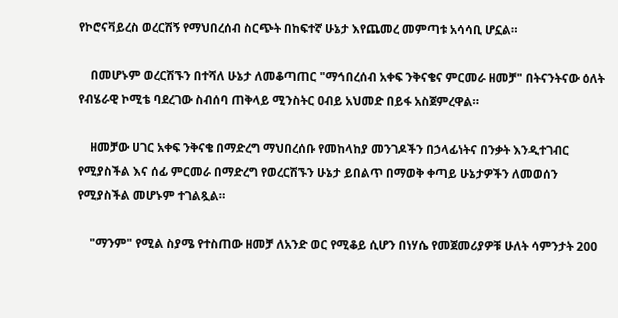የኮሮናቫይረስ ወረርሽኝ የማህበረሰብ ስርጭት በከፍተኛ ሁኔታ እየጨመረ መምጣቱ አሳሳቢ ሆኗል።

    በመሆኑም ወረርሽኙን በተሻለ ሁኔታ ለመቆጣጠር "ማኅበረሰብ አቀፍ ንቅናቄና ምርመራ ዘመቻ" በትናንትናው ዕለት የብሄራዊ ኮሚቴ ባደረገው ስብሰባ ጠቅላይ ሚንስትር ዐብይ አህመድ በይፋ አስጀምረዋል።

    ዘመቻው ሀገር አቀፍ ንቅናቄ በማድረግ ማህበረሰቡ የመከላከያ መንገዶችን በኃላፊነትና በንቃት እንዲተገብር የሚያስችል እና ሰፊ ምርመራ በማድረግ የወረርሽኙን ሁኔታ ይበልጥ በማወቅ ቀጣይ ሁኔታዎችን ለመወሰን የሚያስችል መሆኑም ተገልጿል።

    "ማንም" የሚል ስያሜ የተስጠው ዘመቻ ለአንድ ወር የሚቆይ ሲሆን በነሃሴ የመጀመሪያዎቹ ሁለት ሳምንታት 200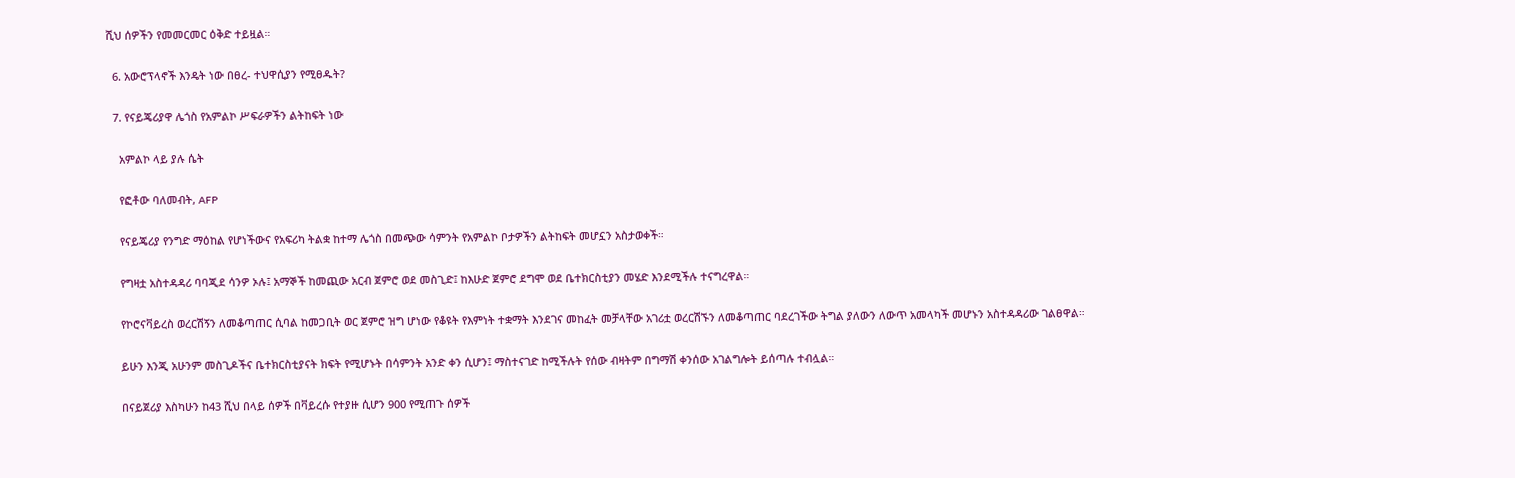ሺህ ሰዎችን የመመርመር ዕቅድ ተይዟል።

  6. አውሮፕላኖች እንዴት ነው በፀረ- ተህዋሲያን የሚፀዱት?

  7. የናይጄሪያዋ ሌጎስ የአምልኮ ሥፍራዎችን ልትከፍት ነው

    አምልኮ ላይ ያሉ ሴት

    የፎቶው ባለመብት, AFP

    የናይጄሪያ የንግድ ማዕከል የሆነችውና የአፍሪካ ትልቋ ከተማ ሌጎስ በመጭው ሳምንት የአምልኮ ቦታዎችን ልትከፍት መሆኗን አስታወቀች።

    የግዛቷ አስተዳዳሪ ባባጂደ ሳንዎ ኦሉ፤ አማኞች ከመጪው አርብ ጀምሮ ወደ መስጊድ፤ ከእሁድ ጀምሮ ደግሞ ወደ ቤተክርስቲያን መሄድ እንደሚችሉ ተናግረዋል።

    የኮሮናቫይረስ ወረርሽኝን ለመቆጣጠር ሲባል ከመጋቢት ወር ጀምሮ ዝግ ሆነው የቆዩት የእምነት ተቋማት እንደገና መከፈት መቻላቸው አገሪቷ ወረርሽኙን ለመቆጣጠር ባደረገችው ትግል ያለውን ለውጥ አመላካች መሆኑን አስተዳዳሪው ገልፀዋል።

    ይሁን እንጂ አሁንም መስጊዶችና ቤተክርስቲያናት ክፍት የሚሆኑት በሳምንት አንድ ቀን ሲሆን፤ ማስተናገድ ከሚችሉት የሰው ብዛትም በግማሽ ቀንሰው አገልግሎት ይሰጣሉ ተብሏል።

    በናይጀሪያ እስካሁን ከ43 ሺህ በላይ ሰዎች በቫይረሱ የተያዙ ሲሆን 900 የሚጠጉ ሰዎች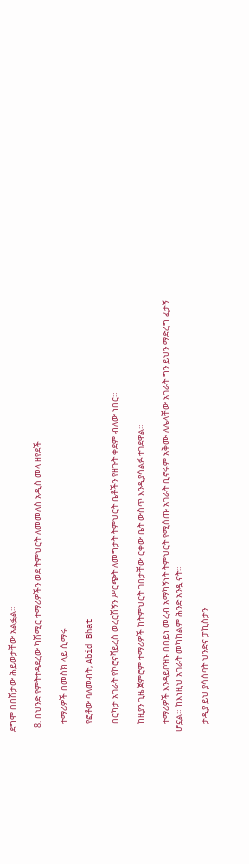ደግሞ በበሽታው ሕይወታቸው አልፏል።

  8. በህንድ የምትተዳደረው ካሽሚር ተማሪዎችን ወደ ትምህርት ለመመለስ አዲስ መላ ዘየደች

    ተማሪዎች በመስክ ላይ ሲማሩ

    የፎቶው ባለመብት, Abid Bhat

    በርካታ አገራት የኮሮናቫይረስ ወረርሽኝን ሥርጭት ለመግታት ትምህርት ቤቶችን የዘጉት ቀደም ብለው ነበር።

    ከዚያን ጊዜ ጀምሮም ተማሪዎች ከትምህርት ገበታቸው ርቀው ቤት ውስጥ እንዲያሳልፉ ተገደዋል።

    ተማሪዎች እንዳይቦዝኑ በበይነ መረብ አማካኝነት ትምህርት የሚሰጡ አገራት ቢኖሩም አቅሙ ለሌላቸው አገራት ግን ይህን ማድረግ ፈታኝ ሆኗል። ከእነዚህ አገራት መካከልም ሕንድ አንዷ ናት።

    ታዲያ ይህ ያሳሰባት ህንድና ፓኪስታን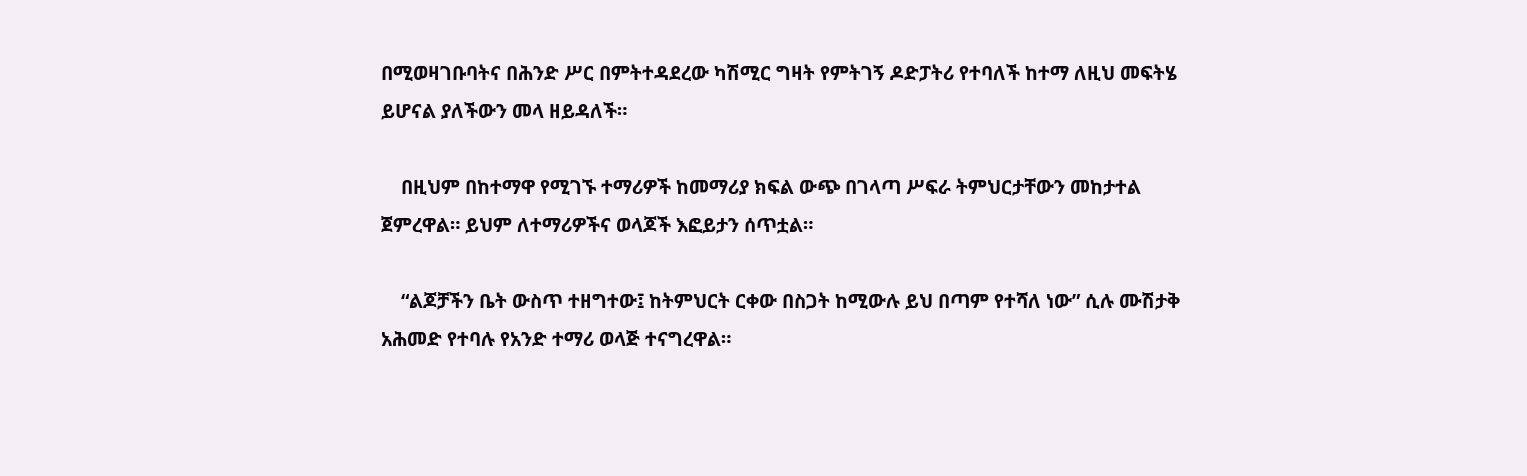በሚወዛገቡባትና በሕንድ ሥር በምትተዳደረው ካሽሚር ግዛት የምትገኝ ዶድፓትሪ የተባለች ከተማ ለዚህ መፍትሄ ይሆናል ያለችውን መላ ዘይዳለች።

    በዚህም በከተማዋ የሚገኙ ተማሪዎች ከመማሪያ ክፍል ውጭ በገላጣ ሥፍራ ትምህርታቸውን መከታተል ጀምረዋል። ይህም ለተማሪዎችና ወላጆች እፎይታን ሰጥቷል።

    “ልጆቻችን ቤት ውስጥ ተዘግተው፤ ከትምህርት ርቀው በስጋት ከሚውሉ ይህ በጣም የተሻለ ነው” ሲሉ ሙሽታቅ አሕመድ የተባሉ የአንድ ተማሪ ወላጅ ተናግረዋል።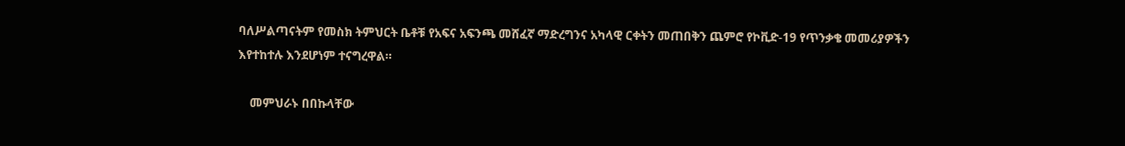ባለሥልጣናትም የመስክ ትምህርት ቤቶቹ የአፍና አፍንጫ መሸፈኛ ማድረግንና አካላዊ ርቀትን መጠበቅን ጨምሮ የኮቪድ-19 የጥንቃቄ መመሪያዎችን እየተከተሉ እንደሆነም ተናግረዋል።

    መምህራኑ በበኩላቸው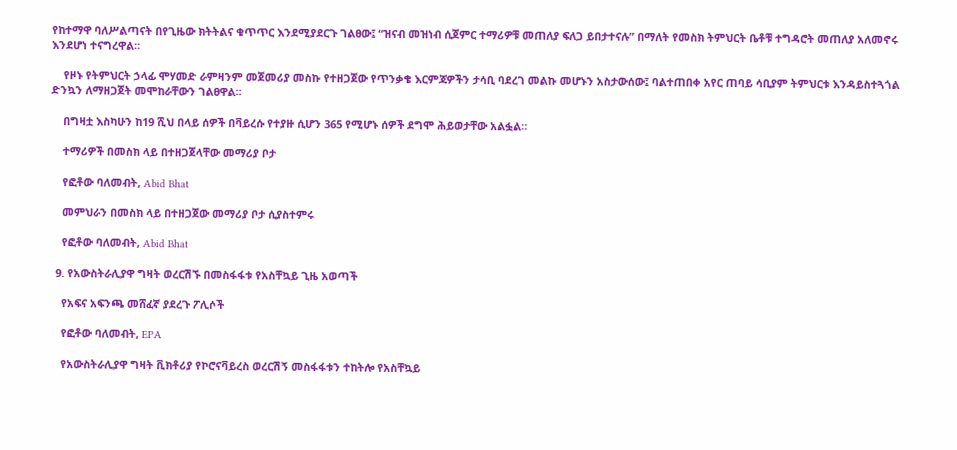የከተማዋ ባለሥልጣናት በየጊዜው ክትትልና ቁጥጥር እንደሚያደርጉ ገልፀው፤ “ዝናብ መዝነብ ሲጀምር ተማሪዎቹ መጠለያ ፍለጋ ይበታተናሉ” በማለት የመስክ ትምህርት ቤቶቹ ተግዳሮት መጠለያ አለመኖሩ እንደሆነ ተናግረዋል።

    የዞኑ የትምህርት ኃላፊ ሞሃመድ ራምዛንም መጀመሪያ መስኩ የተዘጋጀው የጥንቃቄ እርምጃዎችን ታሳቢ ባደረገ መልኩ መሆኑን አስታውሰው፤ ባልተጠበቀ አየር ጠባይ ሳቢያም ትምህርቱ እንዳይስተጓጎል ድንኳን ለማዘጋጀት መሞከራቸውን ገልፀዋል።

    በግዛቷ እስካሁን ከ19 ሺህ በላይ ሰዎች በቫይረሱ የተያዙ ሲሆን 365 የሚሆኑ ሰዎች ደግሞ ሕይወታቸው አልፏል።

    ተማሪዎች በመስክ ላይ በተዘጋጀላቸው መማሪያ ቦታ

    የፎቶው ባለመብት, Abid Bhat

    መምህራን በመስክ ላይ በተዘጋጀው መማሪያ ቦታ ሲያስተምሩ

    የፎቶው ባለመብት, Abid Bhat

  9. የአውስትራሊያዋ ግዛት ወረርሽኙ በመስፋፋቱ የአስቸኳይ ጊዜ አወጣች

    የአፍና አፍንጫ መሸፈኛ ያደረጉ ፖሊሶች

    የፎቶው ባለመብት, EPA

    የአውስትራሊያዋ ግዛት ቪክቶሪያ የኮሮናቫይረስ ወረርሽኝ መስፋፋቱን ተከትሎ የአስቸኳይ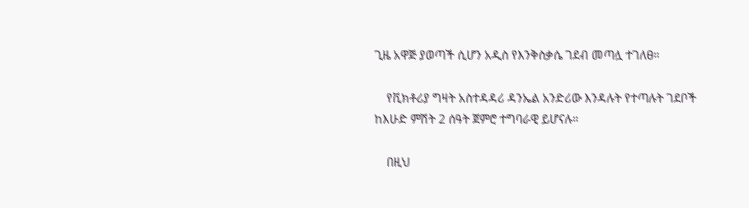ጊዜ አዋጅ ያወጣች ሲሆን አዲስ የእንቅስቃሴ ገደብ መጣሏ ተገለፀ።

    የቪክቶሪያ ግዛት አስተዳዳሪ ዳንኤል አንድሪው እንዳሉት የተጣሉት ገደቦች ከእሁድ ምሽት 2 ሰዓት ጀምሮ ተግባራዊ ይሆናሉ።

    በዚህ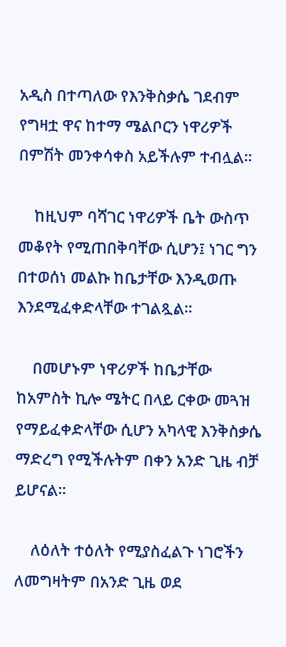አዲስ በተጣለው የእንቅስቃሴ ገደብም የግዛቷ ዋና ከተማ ሜልቦርን ነዋሪዎች በምሽት መንቀሳቀስ አይችሉም ተብሏል።

    ከዚህም ባሻገር ነዋሪዎች ቤት ውስጥ መቆየት የሚጠበቅባቸው ሲሆን፤ ነገር ግን በተወሰነ መልኩ ከቤታቸው እንዲወጡ እንደሚፈቀድላቸው ተገልጿል።

    በመሆኑም ነዋሪዎች ከቤታቸው ከአምስት ኪሎ ሜትር በላይ ርቀው መጓዝ የማይፈቀድላቸው ሲሆን አካላዊ እንቅስቃሴ ማድረግ የሚችሉትም በቀን አንድ ጊዜ ብቻ ይሆናል።

    ለዕለት ተዕለት የሚያስፈልጉ ነገሮችን ለመግዛትም በአንድ ጊዜ ወደ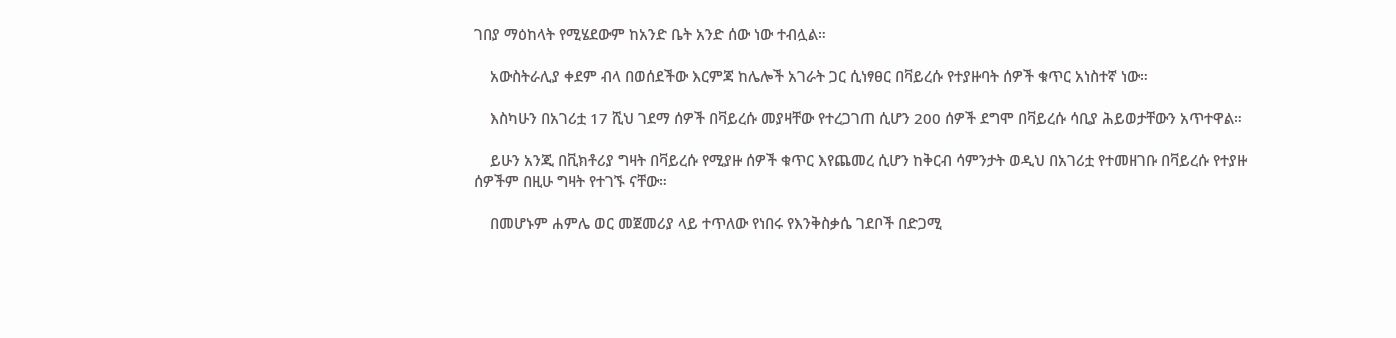ገበያ ማዕከላት የሚሄደውም ከአንድ ቤት አንድ ሰው ነው ተብሏል።

    አውስትራሊያ ቀደም ብላ በወሰደችው እርምጃ ከሌሎች አገራት ጋር ሲነፃፀር በቫይረሱ የተያዙባት ሰዎች ቁጥር አነስተኛ ነው።

    እስካሁን በአገሪቷ 17 ሺህ ገደማ ሰዎች በቫይረሱ መያዛቸው የተረጋገጠ ሲሆን 200 ሰዎች ደግሞ በቫይረሱ ሳቢያ ሕይወታቸውን አጥተዋል።

    ይሁን አንጂ በቪክቶሪያ ግዛት በቫይረሱ የሚያዙ ሰዎች ቁጥር እየጨመረ ሲሆን ከቅርብ ሳምንታት ወዲህ በአገሪቷ የተመዘገቡ በቫይረሱ የተያዙ ሰዎችም በዚሁ ግዛት የተገኙ ናቸው።

    በመሆኑም ሐምሌ ወር መጀመሪያ ላይ ተጥለው የነበሩ የእንቅስቃሴ ገደቦች በድጋሚ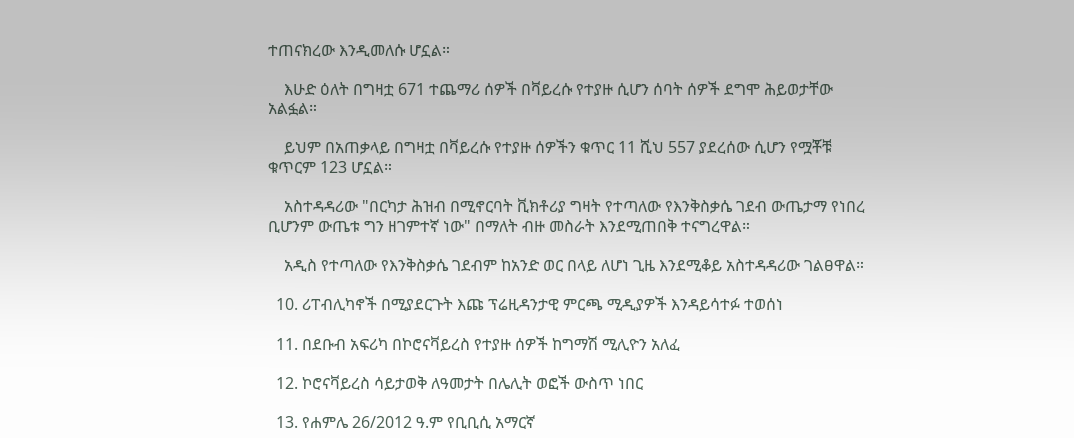ተጠናክረው እንዲመለሱ ሆኗል።

    እሁድ ዕለት በግዛቷ 671 ተጨማሪ ሰዎች በቫይረሱ የተያዙ ሲሆን ሰባት ሰዎች ደግሞ ሕይወታቸው አልፏል።

    ይህም በአጠቃላይ በግዛቷ በቫይረሱ የተያዙ ሰዎችን ቁጥር 11 ሺህ 557 ያደረሰው ሲሆን የሟቾቹ ቁጥርም 123 ሆኗል።

    አስተዳዳሪው "በርካታ ሕዝብ በሚኖርባት ቪክቶሪያ ግዛት የተጣለው የእንቅስቃሴ ገደብ ውጤታማ የነበረ ቢሆንም ውጤቱ ግን ዘገምተኛ ነው" በማለት ብዙ መስራት እንደሚጠበቅ ተናግረዋል።

    አዲስ የተጣለው የእንቅስቃሴ ገደብም ከአንድ ወር በላይ ለሆነ ጊዜ እንደሚቆይ አስተዳዳሪው ገልፀዋል።

  10. ሪፐብሊካኖች በሚያደርጉት እጩ ፕሬዚዳንታዊ ምርጫ ሚዲያዎች እንዳይሳተፉ ተወሰነ

  11. በደቡብ አፍሪካ በኮሮናቫይረስ የተያዙ ሰዎች ከግማሽ ሚሊዮን አለፈ

  12. ኮሮናቫይረስ ሳይታወቅ ለዓመታት በሌሊት ወፎች ውስጥ ነበር

  13. የሐምሌ 26/2012 ዓ.ም የቢቢሲ አማርኛ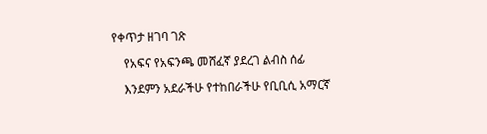የቀጥታ ዘገባ ገጽ

    የአፍና የአፍንጫ መሸፈኛ ያደረገ ልብስ ሰፊ

    እንደምን አደራችሁ የተከበራችሁ የቢቢሲ አማርኛ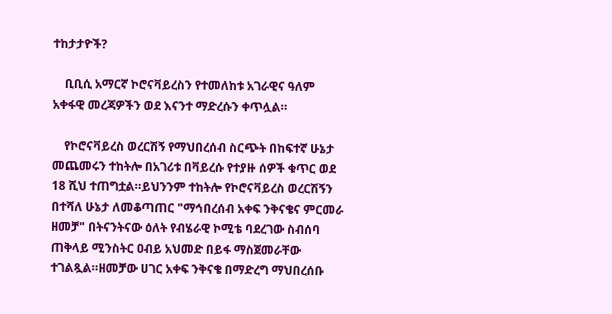ተከታታዮች?

    ቢቢሲ አማርኛ ኮሮናቫይረስን የተመለከቱ አገራዊና ዓለም አቀፋዊ መረጃዎችን ወደ እናንተ ማድረሱን ቀጥሏል።

    የኮሮናቫይረስ ወረርሽኝ የማህበረሰብ ስርጭት በከፍተኛ ሁኔታ መጨመሩን ተከትሎ በአገሪቱ በቫይረሱ የተያዙ ሰዎች ቁጥር ወደ 18 ሺህ ተጠግቷል።ይህንንም ተከትሎ የኮሮናቫይረስ ወረርሽኝን በተሻለ ሁኔታ ለመቆጣጠር "ማኅበረሰብ አቀፍ ንቅናቄና ምርመራ ዘመቻ" በትናንትናው ዕለት የብሄራዊ ኮሚቴ ባደረገው ስብሰባ ጠቅላይ ሚንስትር ዐብይ አህመድ በይፋ ማስጀመራቸው ተገልጿል።ዘመቻው ሀገር አቀፍ ንቅናቄ በማድረግ ማህበረሰቡ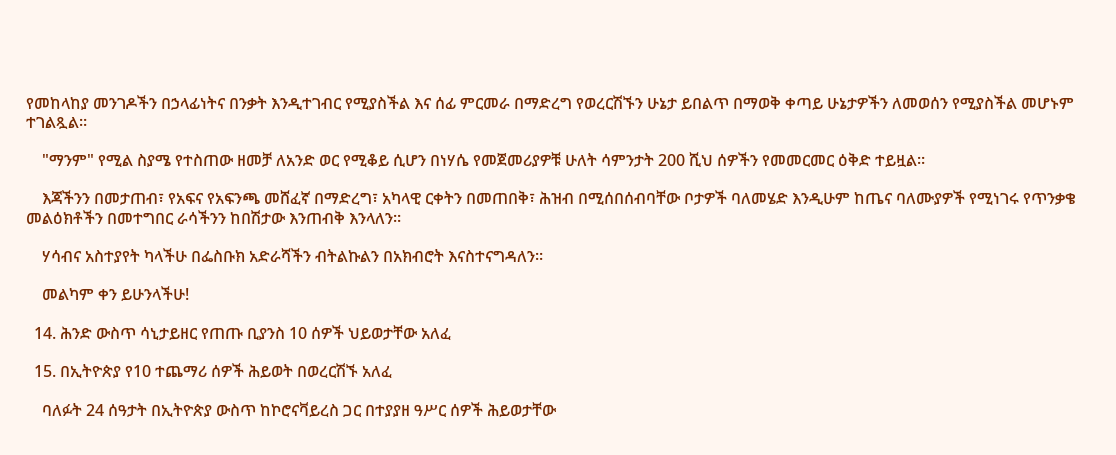የመከላከያ መንገዶችን በኃላፊነትና በንቃት እንዲተገብር የሚያስችል እና ሰፊ ምርመራ በማድረግ የወረርሽኙን ሁኔታ ይበልጥ በማወቅ ቀጣይ ሁኔታዎችን ለመወሰን የሚያስችል መሆኑም ተገልጿል።

    "ማንም" የሚል ስያሜ የተስጠው ዘመቻ ለአንድ ወር የሚቆይ ሲሆን በነሃሴ የመጀመሪያዎቹ ሁለት ሳምንታት 200 ሺህ ሰዎችን የመመርመር ዕቅድ ተይዟል።

    እጃችንን በመታጠብ፣ የአፍና የአፍንጫ መሸፈኛ በማድረግ፣ አካላዊ ርቀትን በመጠበቅ፣ ሕዝብ በሚሰበሰብባቸው ቦታዎች ባለመሄድ እንዲሁም ከጤና ባለሙያዎች የሚነገሩ የጥንቃቄ መልዕክቶችን በመተግበር ራሳችንን ከበሽታው እንጠብቅ እንላለን።

    ሃሳብና አስተያየት ካላችሁ በፌስቡክ አድራሻችን ብትልኩልን በአክብሮት እናስተናግዳለን።

    መልካም ቀን ይሁንላችሁ!

  14. ሕንድ ውስጥ ሳኒታይዘር የጠጡ ቢያንስ 10 ሰዎች ህይወታቸው አለፈ

  15. በኢትዮጵያ የ10 ተጨማሪ ሰዎች ሕይወት በወረርሽኙ አለፈ

    ባለፉት 24 ሰዓታት በኢትዮጵያ ውስጥ ከኮሮናቫይረስ ጋር በተያያዘ ዓሥር ሰዎች ሕይወታቸው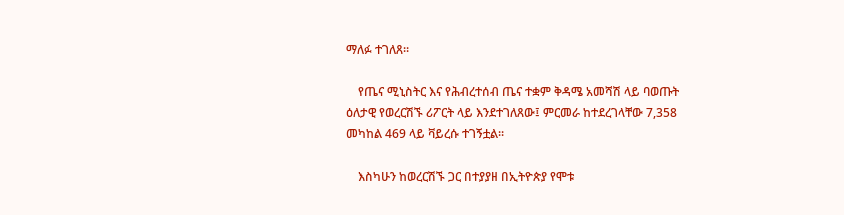ማለፉ ተገለጸ።

    የጤና ሚኒስትር እና የሕብረተሰብ ጤና ተቋም ቅዳሜ አመሻሽ ላይ ባወጡት ዕለታዊ የወረርሽኙ ሪፖርት ላይ እንደተገለጸው፤ ምርመራ ከተደረገላቸው 7,358 መካከል 469 ላይ ቫይረሱ ተገኝቷል።

    እስካሁን ከወረርሽኙ ጋር በተያያዘ በኢትዮጵያ የሞቱ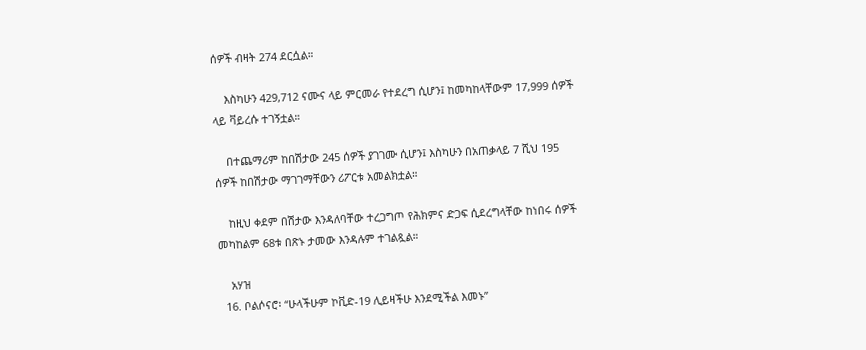ሰዎች ብዛት 274 ደርሷል።

    እስካሁን 429,712 ናሙና ላይ ምርመራ የተደረግ ሲሆን፤ ከመካከላቸውም 17,999 ሰዎች ላይ ቫይረሱ ተገኝቷል።

    በተጨማሪም ከበሽታው 245 ሰዎች ያገገሙ ሲሆን፤ እስካሁን በአጠቃላይ 7 ሺህ 195 ሰዎች ከበሽታው ማገገማቸውን ሪፖርቱ አመልክቷል።

    ከዚህ ቀደም በሽታው እንዳለባቸው ተረጋግጦ የሕክምና ድጋፍ ሲደረግላቸው ከነበሩ ሰዎች መካከልም 68ቱ በጽኑ ታመው እንዳሉም ተገልጿል።

    አሃዝ
  16. ቦልሶናሮ፡ “ሁላችሁም ኮቪድ-19 ሊይዛችሁ እንደሚችል እመኑ”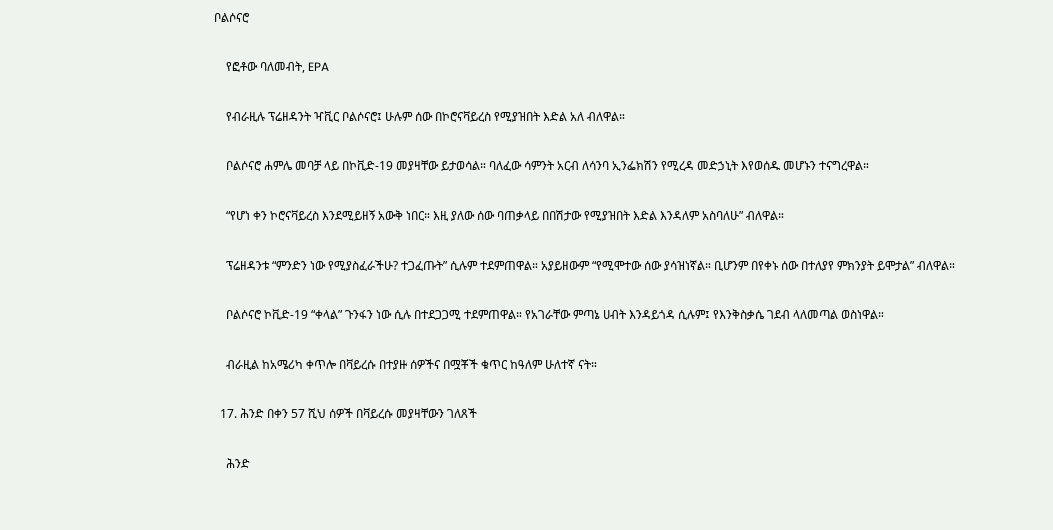ቦልሶናሮ

    የፎቶው ባለመብት, EPA

    የብራዚሉ ፕሬዘዳንት ዣቪር ቦልሶናሮ፤ ሁሉም ሰው በኮሮናቫይረስ የሚያዝበት እድል አለ ብለዋል።

    ቦልሶናሮ ሐምሌ መባቻ ላይ በኮቪድ-19 መያዛቸው ይታወሳል። ባለፈው ሳምንት አርብ ለሳንባ ኢንፌክሽን የሚረዳ መድኃኒት እየወሰዱ መሆኑን ተናግረዋል።

    “የሆነ ቀን ኮሮናቫይረስ እንደሚይዘኝ አውቅ ነበር። እዚ ያለው ሰው ባጠቃላይ በበሽታው የሚያዝበት እድል እንዳለም አስባለሁ” ብለዋል።

    ፕሬዘዳንቱ “ምንድን ነው የሚያስፈራችሁ? ተጋፈጡት” ሲሉም ተደምጠዋል። አያይዘውም “የሚሞተው ሰው ያሳዝነኛል። ቢሆንም በየቀኑ ሰው በተለያየ ምክንያት ይሞታል” ብለዋል።

    ቦልሶናሮ ኮቪድ-19 “ቀላል” ጉንፋን ነው ሲሉ በተደጋጋሚ ተደምጠዋል። የአገራቸው ምጣኔ ሀብት እንዳይጎዳ ሲሉም፤ የእንቅስቃሴ ገደብ ላለመጣል ወስነዋል።

    ብራዚል ከአሜሪካ ቀጥሎ በቫይረሱ በተያዙ ሰዎችና በሟቾች ቁጥር ከዓለም ሁለተኛ ናት።

  17. ሕንድ በቀን 57 ሺህ ሰዎች በቫይረሱ መያዛቸውን ገለጸች

    ሕንድ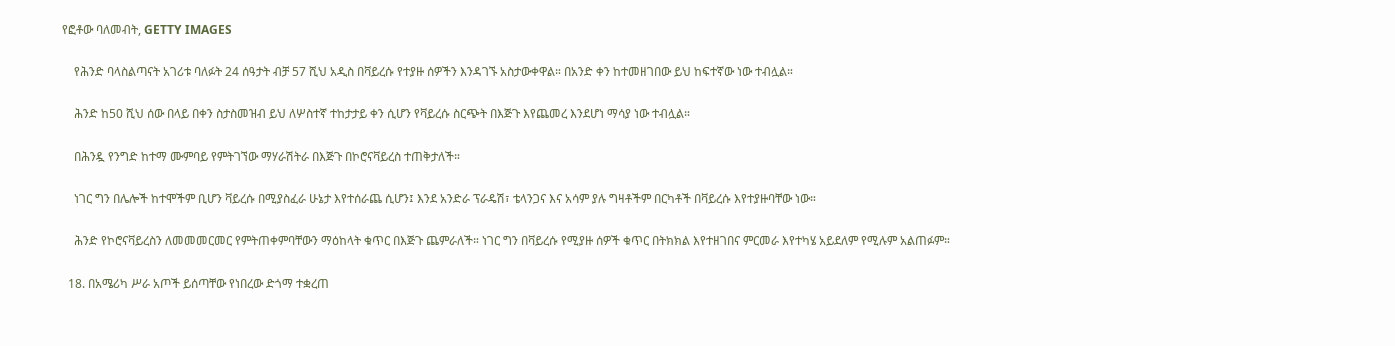የፎቶው ባለመብት, GETTY IMAGES

    የሕንድ ባላስልጣናት አገሪቱ ባለፉት 24 ሰዓታት ብቻ 57 ሺህ አዲስ በቫይረሱ የተያዙ ሰዎችን እንዳገኙ አስታውቀዋል። በአንድ ቀን ከተመዘገበው ይህ ከፍተኛው ነው ተብሏል።

    ሕንድ ከ50 ሺህ ሰው በላይ በቀን ስታስመዝብ ይህ ለሦስተኛ ተከታታይ ቀን ሲሆን የቫይረሱ ስርጭት በእጅጉ እየጨመረ እንደሆነ ማሳያ ነው ተብሏል።

    በሕንዷ የንግድ ከተማ ሙምባይ የምትገኘው ማሃራሽትራ በእጅጉ በኮሮናቫይረስ ተጠቅታለች።

    ነገር ግን በሌሎች ከተሞችም ቢሆን ቫይረሱ በሚያስፈራ ሁኔታ እየተሰራጨ ሲሆን፤ እንደ አንድራ ፕራዴሽ፣ ቴላንጋና እና አሳም ያሉ ግዛቶችም በርካቶች በቫይረሱ እየተያዙባቸው ነው።

    ሕንድ የኮሮናቫይረስን ለመመመርመር የምትጠቀምባቸውን ማዕከላት ቁጥር በእጅጉ ጨምራለች። ነገር ግን በቫይረሱ የሚያዙ ሰዎች ቁጥር በትክክል እየተዘገበና ምርመራ እየተካሄ አይደለም የሚሉም አልጠፉም።

  18. በአሜሪካ ሥራ አጦች ይሰጣቸው የነበረው ድጎማ ተቋረጠ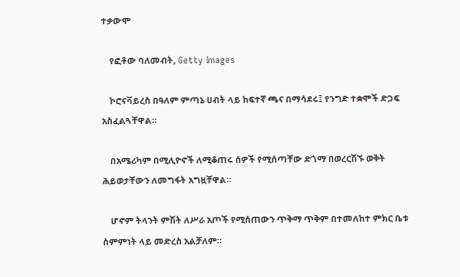ተቃውሞ

    የፎቶው ባለመብት, Getty Images

    ኮሮናቫይረስ በዓለም ምጣኔ ሀብት ላይ ከፍተኛ ጫና በማሳደሩ፤ የንግድ ተቋሞች ድጋፍ አስፈልጓቸዋል።

    በአሜሪካም በሚሊዮኖች ለሚቆጠሩ ሰዎች የሚሰጣቸው ድጎማ በወረርሽኙ ወቅት ሕይወታቸውን ለመግፋት አግዟቸዋል።

    ሆኖም ትላንት ምሽት ለሥራ አጦች የሚሰጠውን ጥቅማ ጥቅም በተመለከተ ምክር ቤቱ ስምምነት ላይ መድረስ አልቻለም።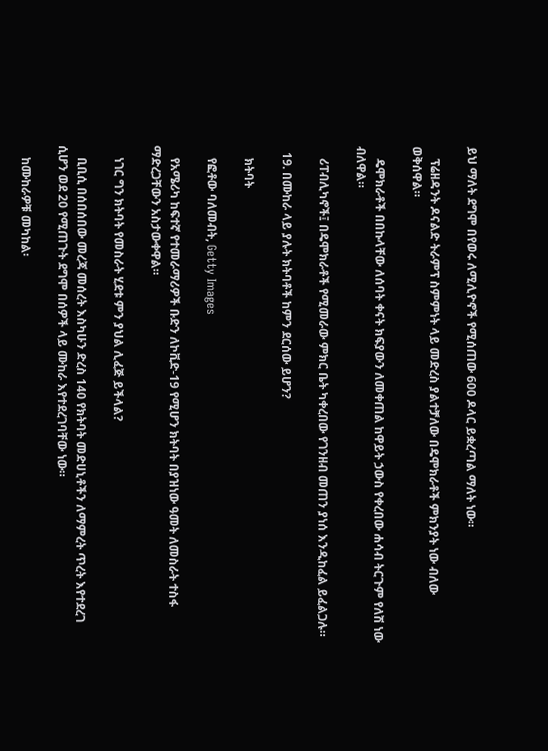ይህ ማለት ደግሞ በየወሩ ለሚሊዮኖች የሚሰጠው 600 ዶላር ይቋረጣል ማለት ነው።

    ፕሬዘዳንት ዶናልድ ትራምፕ ስምምነት ላይ መድረስ ያልተቻለው በዴሞክራቶች ምክንያት ነው ብለው ወቅሰዋል።

    ዴሞክራቶች በበኩላቸው ለሰባት ቀናት ክፍያውን ለመቀጠል ከዋይት ኃውስ የቀረበው ሐሳብ ትርጉም የለሽ ነው ብለዋል።

    ሪፐብሊካኖች፤ በዴሞክራቶች የሚመራው ምክር ቤት ካቀረበው የገንዘብ መጠን ያነሰ እንዲከፈል ይፈልጋሉ።

  19. በሙከራ ላይ ያሉት ክትባቶች ከምን ደርሰው ይሆን?

    ክትባት

    የፎቶው ባለመብት, Getty Images

    የአሜሪካ ከፍተኛ የተመራማሪዎች ቡድን ለኮቪድ-19 የሚሆን ክትባት በያዝነው ዓመት ለመስራት ተስፋ ማድረጋቸውን አስታውቀዋል።

    ነገር ግን ክትባት የመስራት ሂደቱ ምን ያህል ሊፈጅ ይችላል?

    ቢቢሲ በሰበሰበው መረጃ መሰረት እስካሁን ድረስ 140 የክትባት መድሀኒቶችን ለማምረት ጥረት እየተደረገ ሲሆን ወደ 20 የሚጠጉት ደግሞ በሰዎች ላይ ሙከራ እየተደረገባቸው ነው።

    ከሙከራዎቹ መካከል፡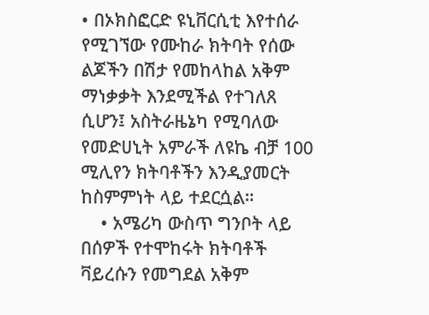• በኦክስፎርድ ዩኒቨርሲቲ እየተሰራ የሚገኘው የሙከራ ክትባት የሰው ልጆችን በሽታ የመከላከል አቅም ማነቃቃት እንደሚችል የተገለጸ ሲሆን፤ አስትራዜኔካ የሚባለው የመድሀኒት አምራች ለዩኬ ብቻ 100 ሚሊየን ክትባቶችን እንዲያመርት ከስምምነት ላይ ተደርሷል።
    • አሜሪካ ውስጥ ግንቦት ላይ በሰዎች የተሞከሩት ክትባቶች ቫይረሱን የመግደል አቅም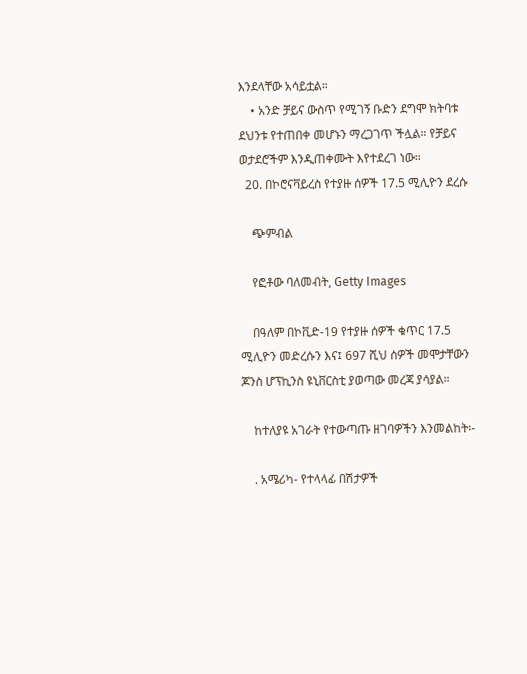እንደላቸው አሳይቷል።
    • አንድ ቻይና ውስጥ የሚገኝ ቡድን ደግሞ ክትባቱ ደህንቱ የተጠበቀ መሆኑን ማረጋገጥ ችሏል። የቻይና ወታደሮችም እንዲጠቀሙት እየተደረገ ነው።
  20. በኮሮናቫይረስ የተያዙ ሰዎች 17.5 ሚሊዮን ደረሱ

    ጭምብል

    የፎቶው ባለመብት, Getty Images

    በዓለም በኮቪድ-19 የተያዙ ሰዎች ቁጥር 17.5 ሚሊዮን መድረሱን እና፤ 697 ሺህ ሰዎች መሞታቸውን ጆንስ ሆፕኪንስ ዩኒቨርስቲ ያወጣው መረጃ ያሳያል።

    ከተለያዩ አገራት የተውጣጡ ዘገባዎችን እንመልከት፡-

    . አሜሪካ- የተላላፊ በሽታዎች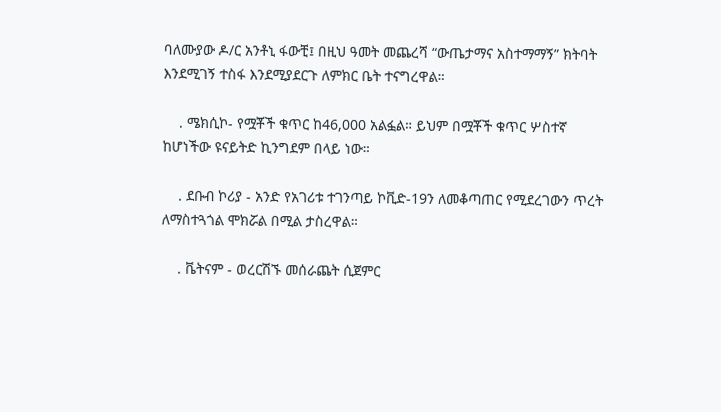ባለሙያው ዶ/ር አንቶኒ ፋውቺ፤ በዚህ ዓመት መጨረሻ “ውጤታማና አስተማማኝ” ክትባት እንደሚገኝ ተስፋ እንደሚያደርጉ ለምክር ቤት ተናግረዋል።

    . ሜክሲኮ- የሟቾች ቁጥር ከ46,000 አልፏል። ይህም በሟቾች ቁጥር ሦስተኛ ከሆነችው ዩናይትድ ኪንግደም በላይ ነው።

    . ደቡብ ኮሪያ - አንድ የአገሪቱ ተገንጣይ ኮቪድ-19ን ለመቆጣጠር የሚደረገውን ጥረት ለማስተጓጎል ሞክሯል በሚል ታስረዋል።

    . ቬትናም - ወረርሽኙ መሰራጨት ሲጀምር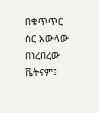በቁጥጥር ስር አውላው በነረበረው ቬትናም፤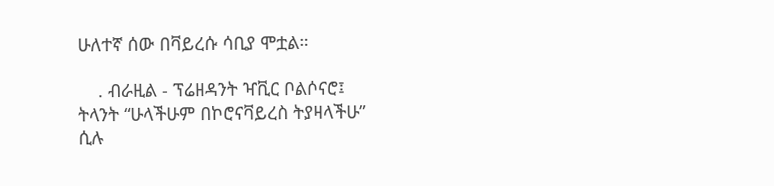ሁለተኛ ሰው በቫይረሱ ሳቢያ ሞቷል።

    . ብራዚል - ፕሬዘዳንት ዣቪር ቦልሶናሮ፤ ትላንት “ሁላችሁም በኮሮናቫይረስ ትያዛላችሁ” ሲሉ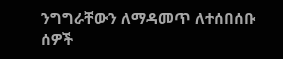ንግግራቸውን ለማዳመጥ ለተሰበሰቡ ሰዎች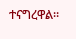ተናግረዋል።